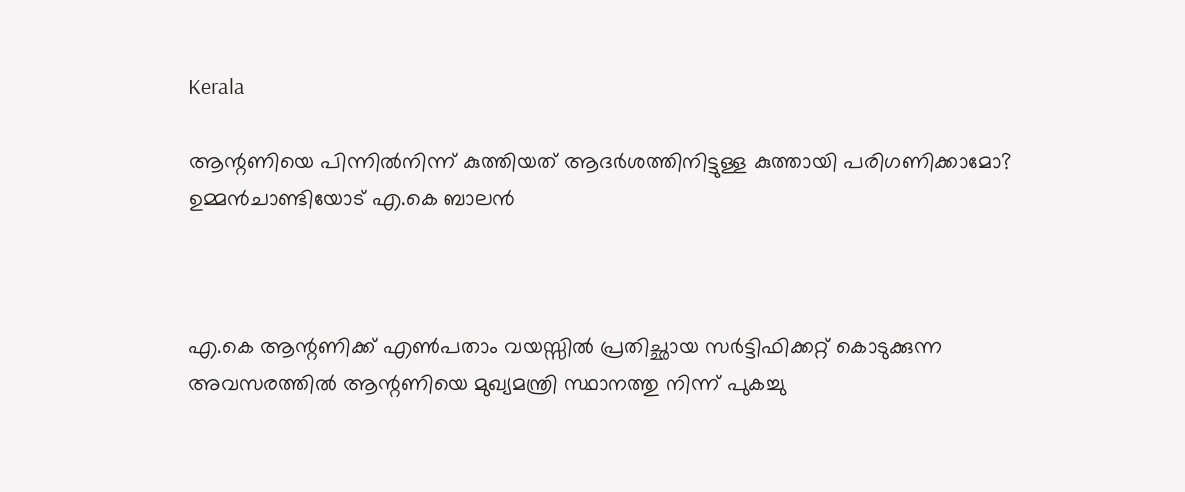Kerala

ആന്റണിയെ പിന്നില്‍നിന്ന് കുത്തിയത് ആദര്‍ശത്തിനിട്ടുള്ള കുത്തായി പരിഗണിക്കാമോ? ഉമ്മന്‍ചാണ്ടിയോട് എ.കെ ബാലന്‍



എ.കെ ആന്റണിക്ക് എണ്‍പതാം വയസ്സില്‍ പ്രതിച്ഛായ സര്‍ട്ടിഫിക്കറ്റ് കൊടുക്കുന്ന അവസരത്തില്‍ ആന്റണിയെ മുഖ്യമന്ത്രി സ്ഥാനത്തു നിന്ന് പുകച്ചു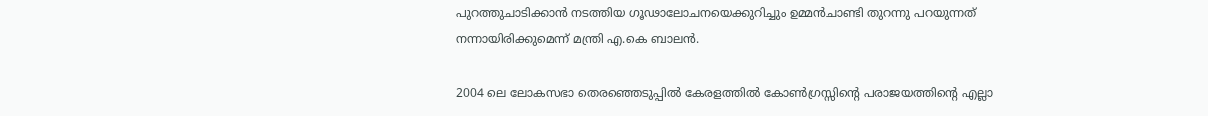പുറത്തുചാടിക്കാന്‍ നടത്തിയ ഗൂഢാലോചനയെക്കുറിച്ചും ഉമ്മന്‍ചാണ്ടി തുറന്നു പറയുന്നത് നന്നായിരിക്കുമെന്ന് മന്ത്രി എ.കെ ബാലന്‍.

2004 ലെ ലോകസഭാ തെരഞ്ഞെടുപ്പില്‍ കേരളത്തില്‍ കോണ്‍ഗ്രസ്സിന്റെ പരാജയത്തിന്റെ എല്ലാ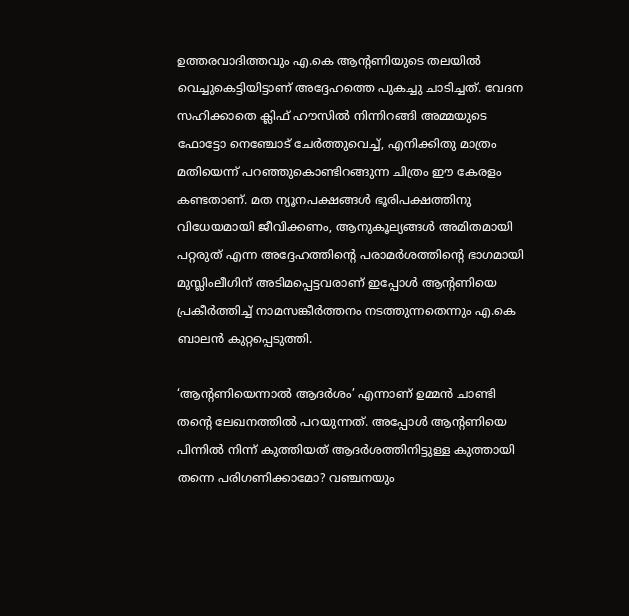ഉത്തരവാദിത്തവും എ.കെ ആന്റണിയുടെ തലയില്‍ വെച്ചുകെട്ടിയിട്ടാണ് അദ്ദേഹത്തെ പുകച്ചു ചാടിച്ചത്. വേദന സഹിക്കാതെ ക്ലിഫ് ഹൗസില്‍ നിന്നിറങ്ങി അമ്മയുടെ ഫോട്ടോ നെഞ്ചോട് ചേര്‍ത്തുവെച്ച്, എനിക്കിതു മാത്രം മതിയെന്ന് പറഞ്ഞുകൊണ്ടിറങ്ങുന്ന ചിത്രം ഈ കേരളം കണ്ടതാണ്. മത ന്യൂനപക്ഷങ്ങള്‍ ഭൂരിപക്ഷത്തിനു വിധേയമായി ജീവിക്കണം, ആനുകൂല്യങ്ങള്‍ അമിതമായി പറ്റരുത് എന്ന അദ്ദേഹത്തിന്റെ പരാമര്‍ശത്തിന്റെ ഭാഗമായി മുസ്ലിംലീഗിന് അടിമപ്പെട്ടവരാണ് ഇപ്പോള്‍ ആന്റണിയെ പ്രകീര്‍ത്തിച്ച് നാമസങ്കീര്‍ത്തനം നടത്തുന്നതെന്നും എ.കെ ബാലന്‍ കുറ്റപ്പെടുത്തി.

‘ആന്റണിയെന്നാല്‍ ആദര്‍ശം’ എന്നാണ് ഉമ്മന്‍ ചാണ്ടി തന്റെ ലേഖനത്തില്‍ പറയുന്നത്. അപ്പോള്‍ ആന്റണിയെ പിന്നില്‍ നിന്ന് കുത്തിയത് ആദര്‍ശത്തിനിട്ടുള്ള കുത്തായി തന്നെ പരിഗണിക്കാമോ? വഞ്ചനയും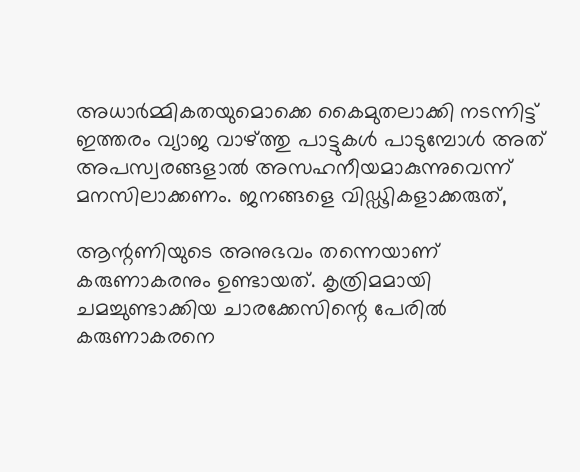അധാര്‍മ്മികതയുമൊക്കെ കൈമുതലാക്കി നടന്നിട്ട് ഇത്തരം വ്യാജ വാഴ്ത്തു പാട്ടുകള്‍ പാടുമ്പോള്‍ അത് അപസ്വരങ്ങളാല്‍ അസഹനീയമാകുന്നുവെന്ന് മനസിലാക്കണം. ജനങ്ങളെ വിഡ്ഢികളാക്കരുത്,

ആന്റണിയുടെ അനുഭവം തന്നെയാണ് കരുണാകരനും ഉണ്ടായത്. കൃത്രിമമായി ചമച്ചുണ്ടാക്കിയ ചാരക്കേസിന്റെ പേരില്‍ കരുണാകരനെ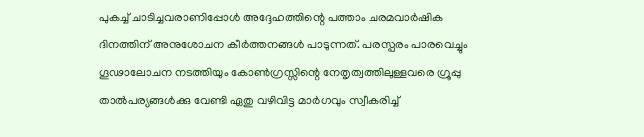പുകച്ച് ചാടിച്ചവരാണിപ്പോള്‍ അദ്ദേഹത്തിന്റെ പത്താം ചരമവാര്‍ഷിക ദിനത്തിന് അനുശോചന കീര്‍ത്തനങ്ങള്‍ പാടുന്നത്. പരസ്പരം പാരവെച്ചും ഗൂഢാലോചന നടത്തിയും കോണ്‍ഗ്രസ്സിന്റെ നേതൃത്വത്തിലുള്ളവരെ ഗ്രൂപ്പു താല്‍പര്യങ്ങള്‍ക്കു വേണ്ടി ഏതു വഴിവിട്ട മാര്‍ഗവും സ്വീകരിച്ച്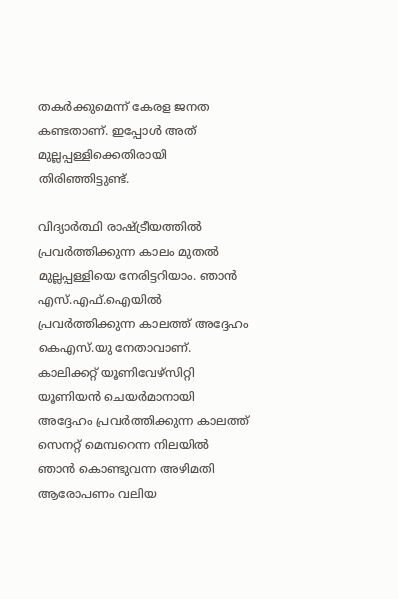തകര്‍ക്കുമെന്ന് കേരള ജനത കണ്ടതാണ്. ഇപ്പോള്‍ അത് മുല്ലപ്പള്ളിക്കെതിരായി തിരിഞ്ഞിട്ടുണ്ട്.

വിദ്യാര്‍ത്ഥി രാഷ്ട്രീയത്തില്‍ പ്രവര്‍ത്തിക്കുന്ന കാലം മുതല്‍ മുല്ലപ്പള്ളിയെ നേരിട്ടറിയാം. ഞാന്‍ എസ്.എഫ്.ഐയില്‍ പ്രവര്‍ത്തിക്കുന്ന കാലത്ത് അദ്ദേഹം കെഎസ്.യു നേതാവാണ്. കാലിക്കറ്റ് യൂണിവേഴ്‌സിറ്റി യൂണിയന്‍ ചെയര്‍മാനായി അദ്ദേഹം പ്രവര്‍ത്തിക്കുന്ന കാലത്ത് സെനറ്റ് മെമ്പറെന്ന നിലയില്‍ ഞാന്‍ കൊണ്ടുവന്ന അഴിമതി ആരോപണം വലിയ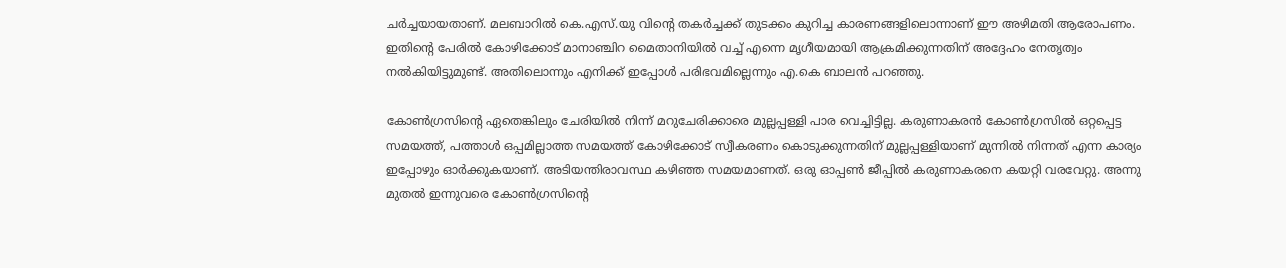ചര്‍ച്ചയായതാണ്. മലബാറില്‍ കെ.എസ്.യു വിന്റെ തകര്‍ച്ചക്ക് തുടക്കം കുറിച്ച കാരണങ്ങളിലൊന്നാണ് ഈ അഴിമതി ആരോപണം. ഇതിന്റെ പേരില്‍ കോഴിക്കോട് മാനാഞ്ചിറ മൈതാനിയില്‍ വച്ച് എന്നെ മൃഗീയമായി ആക്രമിക്കുന്നതിന് അദ്ദേഹം നേതൃത്വം നല്‍കിയിട്ടുമുണ്ട്. അതിലൊന്നും എനിക്ക് ഇപ്പോള്‍ പരിഭവമില്ലെന്നും എ.കെ ബാലന്‍ പറഞ്ഞു.

കോണ്‍ഗ്രസിന്റെ ഏതെങ്കിലും ചേരിയില്‍ നിന്ന് മറുചേരിക്കാരെ മുല്ലപ്പള്ളി പാര വെച്ചിട്ടില്ല. കരുണാകരന്‍ കോണ്‍ഗ്രസില്‍ ഒറ്റപ്പെട്ട സമയത്ത്, പത്താള്‍ ഒപ്പമില്ലാത്ത സമയത്ത് കോഴിക്കോട് സ്വീകരണം കൊടുക്കുന്നതിന് മുല്ലപ്പള്ളിയാണ് മുന്നില്‍ നിന്നത് എന്ന കാര്യം ഇപ്പോഴും ഓര്‍ക്കുകയാണ്. അടിയന്തിരാവസ്ഥ കഴിഞ്ഞ സമയമാണത്. ഒരു ഓപ്പണ്‍ ജീപ്പില്‍ കരുണാകരനെ കയറ്റി വരവേറ്റു. അന്നു മുതല്‍ ഇന്നുവരെ കോണ്‍ഗ്രസിന്റെ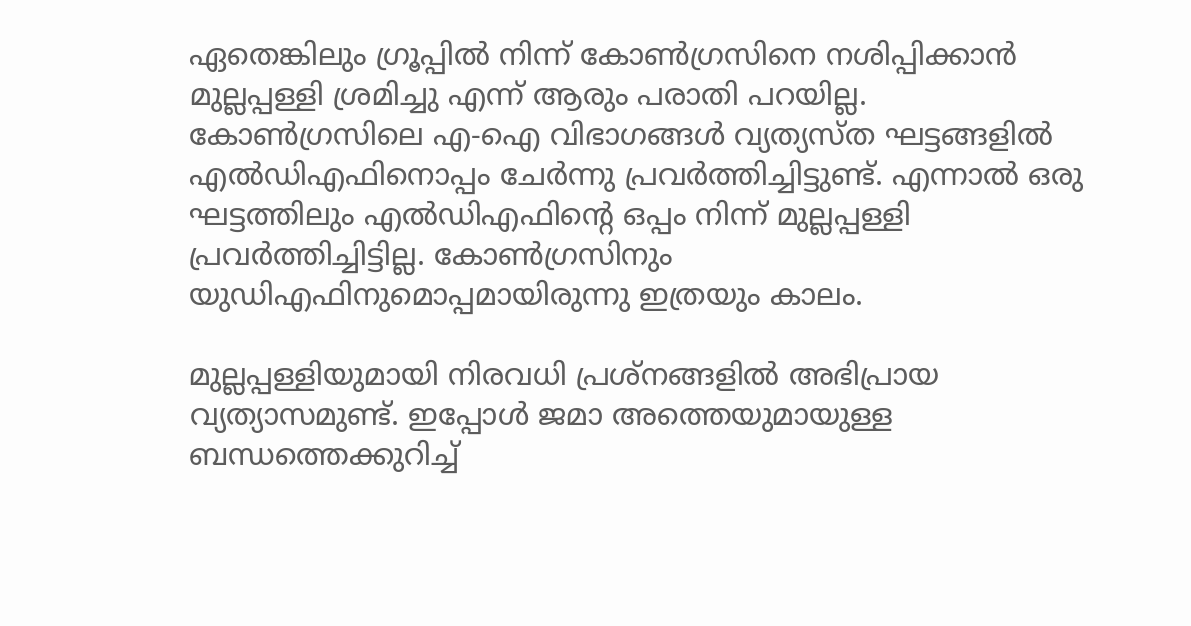ഏതെങ്കിലും ഗ്രൂപ്പില്‍ നിന്ന് കോണ്‍ഗ്രസിനെ നശിപ്പിക്കാന്‍ മുല്ലപ്പള്ളി ശ്രമിച്ചു എന്ന് ആരും പരാതി പറയില്ല. കോണ്‍ഗ്രസിലെ എ-ഐ വിഭാഗങ്ങള്‍ വ്യത്യസ്ത ഘട്ടങ്ങളില്‍ എല്‍ഡിഎഫിനൊപ്പം ചേര്‍ന്നു പ്രവര്‍ത്തിച്ചിട്ടുണ്ട്. എന്നാല്‍ ഒരു ഘട്ടത്തിലും എല്‍ഡിഎഫിന്റെ ഒപ്പം നിന്ന് മുല്ലപ്പള്ളി പ്രവര്‍ത്തിച്ചിട്ടില്ല. കോണ്‍ഗ്രസിനും യുഡിഎഫിനുമൊപ്പമായിരുന്നു ഇത്രയും കാലം.

മുല്ലപ്പള്ളിയുമായി നിരവധി പ്രശ്‌നങ്ങളില്‍ അഭിപ്രായ വ്യത്യാസമുണ്ട്. ഇപ്പോള്‍ ജമാ അത്തെയുമായുള്ള ബന്ധത്തെക്കുറിച്ച്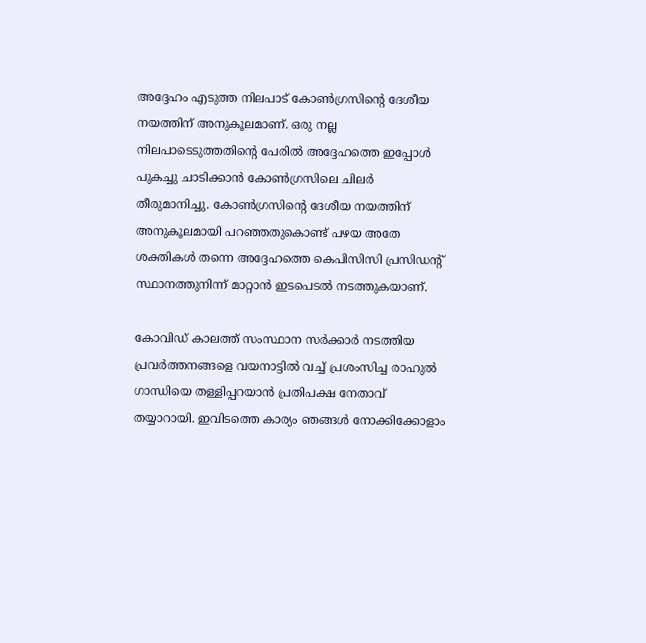അദ്ദേഹം എടുത്ത നിലപാട് കോണ്‍ഗ്രസിന്റെ ദേശീയ നയത്തിന് അനുകൂലമാണ്. ഒരു നല്ല നിലപാടെടുത്തതിന്റെ പേരില്‍ അദ്ദേഹത്തെ ഇപ്പോള്‍ പുകച്ചു ചാടിക്കാന്‍ കോണ്‍ഗ്രസിലെ ചിലര്‍ തീരുമാനിച്ചു. കോണ്‍ഗ്രസിന്റെ ദേശീയ നയത്തിന് അനുകൂലമായി പറഞ്ഞതുകൊണ്ട് പഴയ അതേ ശക്തികള്‍ തന്നെ അദ്ദേഹത്തെ കെപിസിസി പ്രസിഡന്റ് സ്ഥാനത്തുനിന്ന് മാറ്റാന്‍ ഇടപെടല്‍ നടത്തുകയാണ്.

കോവിഡ് കാലത്ത് സംസ്ഥാന സര്‍ക്കാര്‍ നടത്തിയ പ്രവര്‍ത്തനങ്ങളെ വയനാട്ടില്‍ വച്ച് പ്രശംസിച്ച രാഹുല്‍ ഗാന്ധിയെ തള്ളിപ്പറയാന്‍ പ്രതിപക്ഷ നേതാവ് തയ്യാറായി. ഇവിടത്തെ കാര്യം ഞങ്ങള്‍ നോക്കിക്കോളാം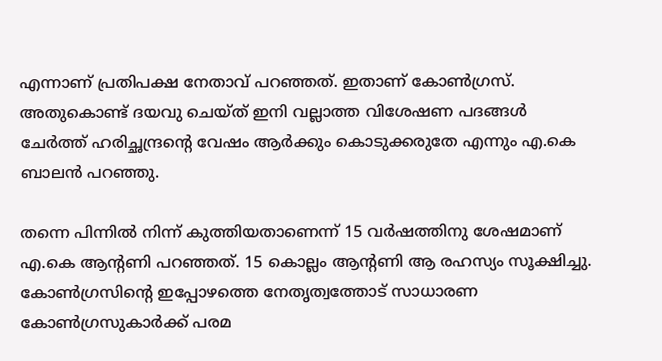എന്നാണ് പ്രതിപക്ഷ നേതാവ് പറഞ്ഞത്. ഇതാണ് കോണ്‍ഗ്രസ്. അതുകൊണ്ട് ദയവു ചെയ്ത് ഇനി വല്ലാത്ത വിശേഷണ പദങ്ങള്‍ ചേര്‍ത്ത് ഹരിച്ഛന്ദ്രന്റെ വേഷം ആര്‍ക്കും കൊടുക്കരുതേ എന്നും എ.കെ ബാലന്‍ പറഞ്ഞു.

തന്നെ പിന്നില്‍ നിന്ന് കുത്തിയതാണെന്ന് 15 വര്‍ഷത്തിനു ശേഷമാണ് എ.കെ ആന്റണി പറഞ്ഞത്. 15 കൊല്ലം ആന്റണി ആ രഹസ്യം സൂക്ഷിച്ചു. കോണ്‍ഗ്രസിന്റെ ഇപ്പോഴത്തെ നേതൃത്വത്തോട് സാധാരണ കോണ്‍ഗ്രസുകാര്‍ക്ക് പരമ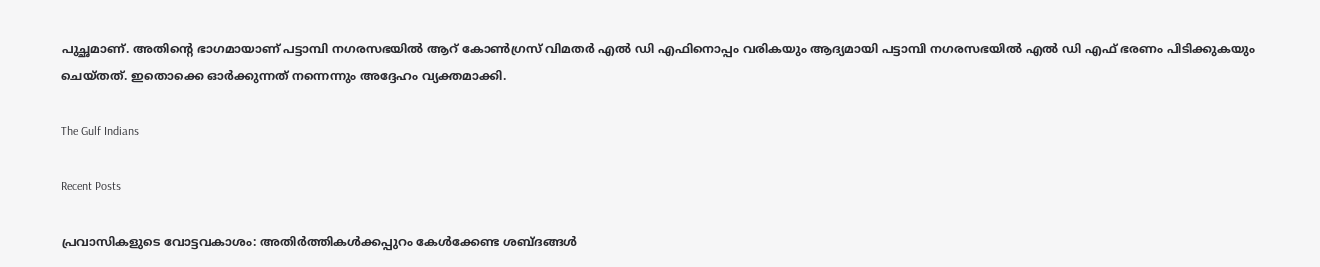പുച്ഛമാണ്. അതിന്റെ ഭാഗമായാണ് പട്ടാമ്പി നഗരസഭയില്‍ ആറ് കോണ്‍ഗ്രസ് വിമതര്‍ എല്‍ ഡി എഫിനൊപ്പം വരികയും ആദ്യമായി പട്ടാമ്പി നഗരസഭയില്‍ എല്‍ ഡി എഫ് ഭരണം പിടിക്കുകയും ചെയ്തത്. ഇതൊക്കെ ഓര്‍ക്കുന്നത് നന്നെന്നും അദ്ദേഹം വ്യക്തമാക്കി.

The Gulf Indians

Recent Posts

പ്രവാസികളുടെ വോട്ടവകാശം: അതിർത്തികൾക്കപ്പുറം കേൾക്കേണ്ട ശബ്ദങ്ങൾ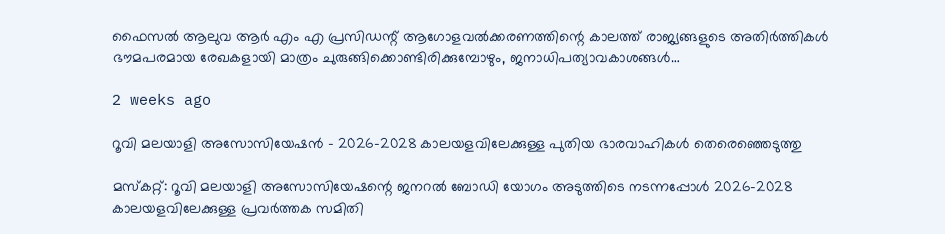ഫൈസൽ ആലുവ ആർ എം എ പ്രസിഡന്റ് ആഗോളവൽക്കരണത്തിന്റെ കാലത്ത് രാജ്യങ്ങളുടെ അതിർത്തികൾ ഭൗമപരമായ രേഖകളായി മാത്രം ചുരുങ്ങിക്കൊണ്ടിരിക്കുമ്പോഴും, ജനാധിപത്യാവകാശങ്ങൾ…

2 weeks ago

റൂവി മലയാളി അസോസിയേഷൻ – 2026–2028 കാലയളവിലേക്കുള്ള പുതിയ ഭാരവാഹികൾ തെരെഞ്ഞെടുത്തു

മസ്കറ്റ്: റൂവി മലയാളി അസോസിയേഷന്റെ ജനറൽ ബോഡി യോഗം അടുത്തിടെ നടന്നപ്പോൾ 2026–2028 കാലയളവിലേക്കുള്ള പ്രവർത്തക സമിതി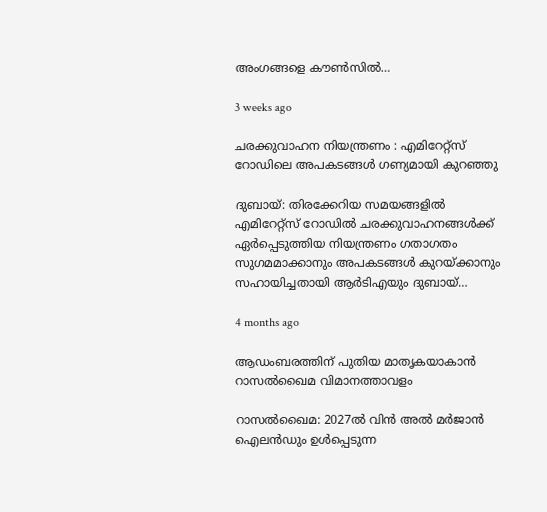അംഗങ്ങളെ കൗൺസിൽ…

3 weeks ago

ചരക്കുവാഹന നിയന്ത്രണം : എമിറേറ്റ്സ് റോഡിലെ അപകടങ്ങൾ ഗണ്യമായി കുറഞ്ഞു

ദുബായ്: തിരക്കേറിയ സമയങ്ങളിൽ എമിറേറ്റ്സ് റോഡിൽ ചരക്കുവാഹനങ്ങൾക്ക് ഏർപ്പെടുത്തിയ നിയന്ത്രണം ഗതാഗതം സുഗമമാക്കാനും അപകടങ്ങൾ കുറയ്ക്കാനും സഹായിച്ചതായി ആർടിഎയും ദുബായ്…

4 months ago

ആഡംബരത്തിന് പുതിയ മാതൃകയാകാൻ റാസൽഖൈമ വിമാനത്താവളം

റാസൽഖൈമ: 2027ൽ വിൻ അൽ മർജാൻ ഐലൻഡും ഉൾപ്പെടുന്ന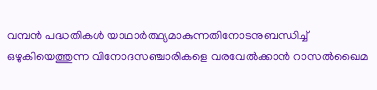വമ്പൻ പദ്ധതികൾ യാഥാർത്ഥ്യമാകുന്നതിനോടനുബന്ധിച്ച് ഒഴുകിയെത്തുന്ന വിനോദസഞ്ചാരികളെ വരവേൽക്കാൻ റാസൽഖൈമ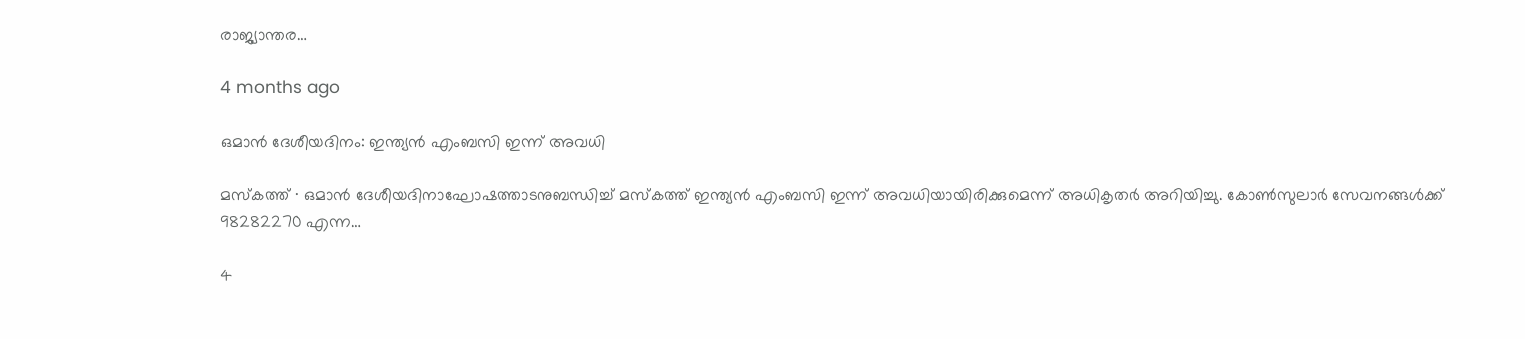രാജ്യാന്തര…

4 months ago

ഒമാൻ ദേശീയദിനം: ഇന്ത്യൻ എംബസി ഇന്ന് അവധി

മസ്‌കത്ത് ∙ ഒമാൻ ദേശീയദിനാഘോഷത്താടനുബന്ധിച്ച് മസ്‌കത്ത് ഇന്ത്യൻ എംബസി ഇന്ന് അവധിയായിരിക്കുമെന്ന് അധികൃതർ അറിയിച്ചു. കോൺസുലാർ സേവനങ്ങൾക്ക് 98282270 എന്ന…

4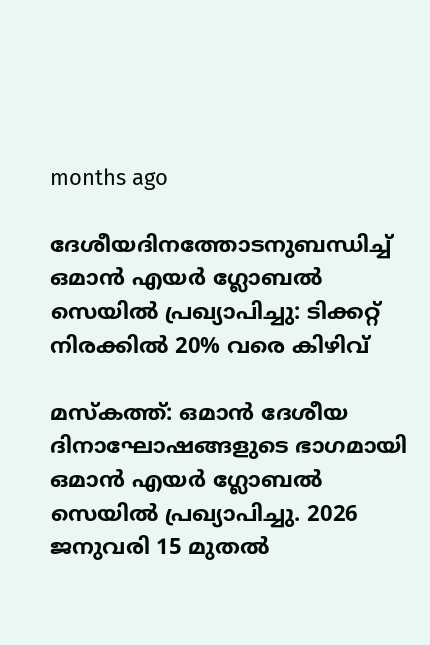months ago

ദേശീയദിനത്തോടനുബന്ധിച്ച് ഒമാൻ എയർ ഗ്ലോബൽ സെയിൽ പ്രഖ്യാപിച്ചു: ടിക്കറ്റ് നിരക്കിൽ 20% വരെ കിഴിവ്

മസ്‌കത്ത്: ഒമാൻ ദേശീയ ദിനാഘോഷങ്ങളുടെ ഭാഗമായി ഒമാൻ എയർ ഗ്ലോബൽ സെയിൽ പ്രഖ്യാപിച്ചു. 2026 ജനുവരി 15 മുതൽ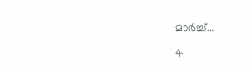മാർച്ച്…

4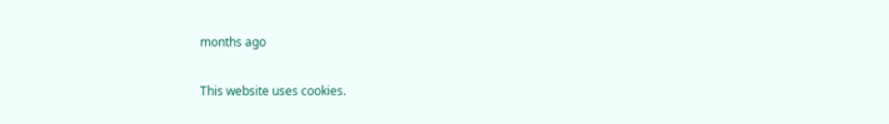months ago

This website uses cookies.